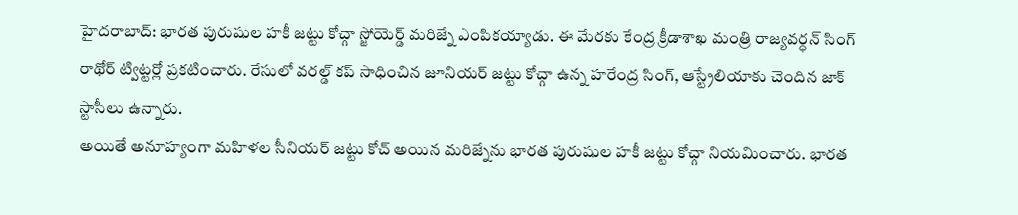హైదరాబాద్: భారత పురుషుల హకీ జట్టు కోచ్గా స్జోయెర్డ్ మరిజ్నే ఎంపికయ్యాడు. ఈ మేరకు కేంద్ర క్రీడాశాఖ మంత్రి రాజ్యవర్ధన్ సింగ్ రాథోర్ ట్విట్టర్లో ప్రకటించారు. రేసులో వరల్డ్ కప్ సాధించిన జూనియర్ జట్టు కోచ్గా ఉన్న హరేంద్ర సింగ్, ఆస్ట్రేలియాకు చెందిన జాక్ స్టాసీలు ఉన్నారు.
అయితే అనూహ్యంగా మహిళల సీనియర్ జట్టు కోచ్ అయిన మరిజ్నేను భారత పురుషుల హకీ జట్టు కోచ్గా నియమించారు. భారత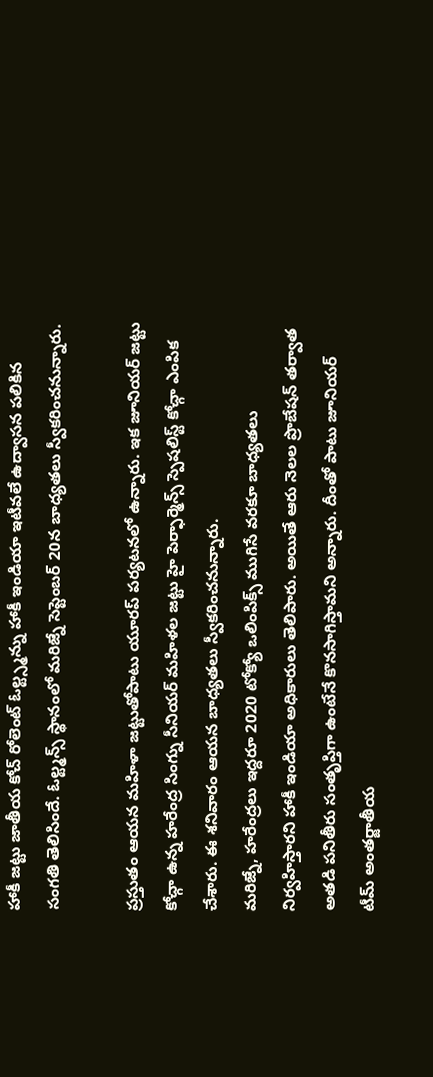హాకీ జట్టు జాతీయ కోచ్ రోలెంట్ ఓల్ట్స్మన్ను హాకీ ఇండియా ఇటీవలే ఉద్వాసన పలికిన సంగతి తెలిసిందే. ఓల్ట్మన్స్ స్థానంలో మరిజ్నే సెప్టెంబర్ 20న బాధ్యతలు స్వీకరించనున్నారు.

ప్రస్తుతం ఆయన మహిళా జట్టుతోపాటు యూరప్ పర్యటనలో ఉన్నారు. ఇక జూనియర్ జట్టు కోచ్గా ఉన్న హరేంద్ర సింగ్ను సీనియర్ మహిళల జట్టు హై పెర్ఫార్మెన్స్ స్పెషలిస్ట్ కోచ్గా ఎంపిక చేశారు. ఈ శనివారం ఆయన బాధ్యతలు స్వీకరించనున్నారు.
మరిజ్నే, హరేంద్రలు ఇద్దరూ 2020 టోక్యో ఒలింపిక్స్ ముగిసే వరకూ బాధ్యతలు నిర్వహిస్తారని హాకీ ఇండియా అధికారులు తెలిపారు. అయితే ఆరు నెలల ప్రొబేషన్ తర్వాత అతడి పనితీరు సంతృప్తిగా ఉంటేనే కొనసాగిస్తామని అన్నారు. దీంతో పాటు జూనియర్ టీమ్ అంతర్జాతీయ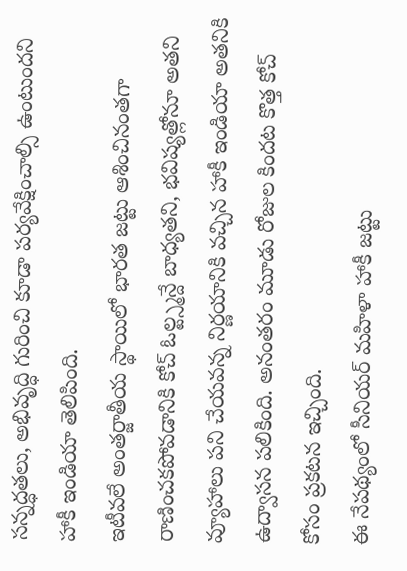సన్నద్ధతలు, అభివృద్ధి గురించి కూడా పర్యవేక్షించాల్సి ఉంటుందని హాకీ ఇండియా తెలిపింది.
ఇటీవలే అంతర్జాతీయ స్థాయిలో భారత జట్టు ఆశించినంతగా రాణించకపోవడానికి కోచ్ ఓల్ట్స్మన్దే బాధ్యతని, భవిష్యత్లోనూ అతని వ్యూహాలు పని చేయవన్న నిర్ణయానికి వచ్చిన హాకీ ఇండియా అతనికి ఉద్వాసన పలికింది. అనంతరం మూడు రోజుల కిందట కొత్త కోచ్ కోసం ప్రకటన ఇచ్చింది.
ఈ నేపథ్యంలో సీనియర్ మహిళా హాకీ జట్టు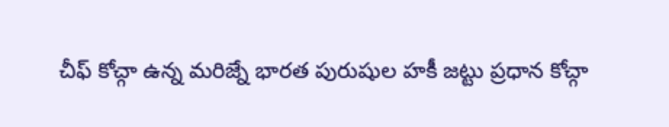చీఫ్ కోచ్గా ఉన్న మరిజ్నే భారత పురుషుల హకీ జట్టు ప్రధాన కోచ్గా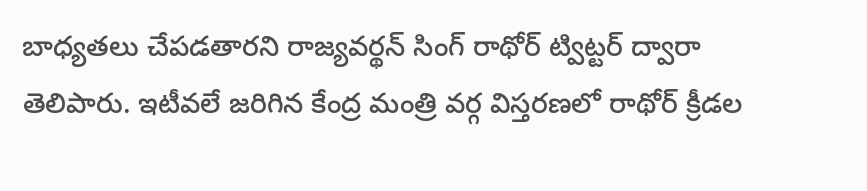బాధ్యతలు చేపడతారని రాజ్యవర్థన్ సింగ్ రాథోర్ ట్విట్టర్ ద్వారా తెలిపారు. ఇటీవలే జరిగిన కేంద్ర మంత్రి వర్గ విస్తరణలో రాథోర్ క్రీడల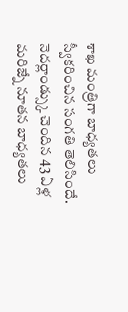శాఖ మంత్రిగా బాధ్యతలు స్వీకరించిన సంగతి తెలిసిందే.
నెదర్లాండ్స్కు చెందిన 43 ఏళ్ల మరిజ్నే నూతన బాధ్యతలు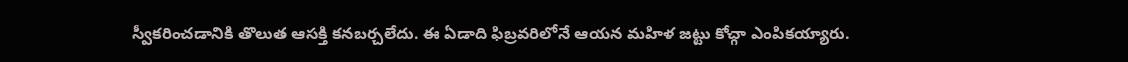స్వీకరించడానికి తొలుత ఆసక్తి కనబర్చలేదు. ఈ ఏడాది ఫిబ్రవరిలోనే ఆయన మహిళ జట్టు కోచ్గా ఎంపికయ్యారు.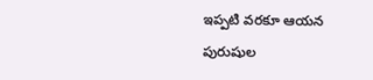ఇప్పటి వరకూ ఆయన పురుషుల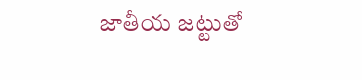జాతీయ జట్టుతో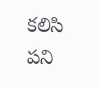కలిసి పని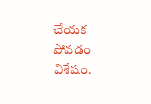చేయక పోవడం విశేషం.